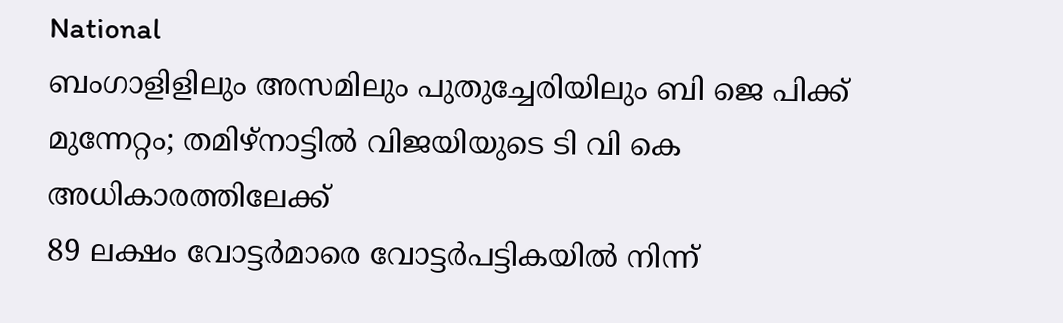National
ബംഗാളിളിലും അസമിലും പുതുച്ചേരിയിലും ബി ജെ പിക്ക് മുന്നേറ്റം; തമിഴ്നാട്ടിൽ വിജയിയുടെ ടി വി കെ അധികാരത്തിലേക്ക്
89 ലക്ഷം വോട്ടർമാരെ വോട്ടർപട്ടികയിൽ നിന്ന്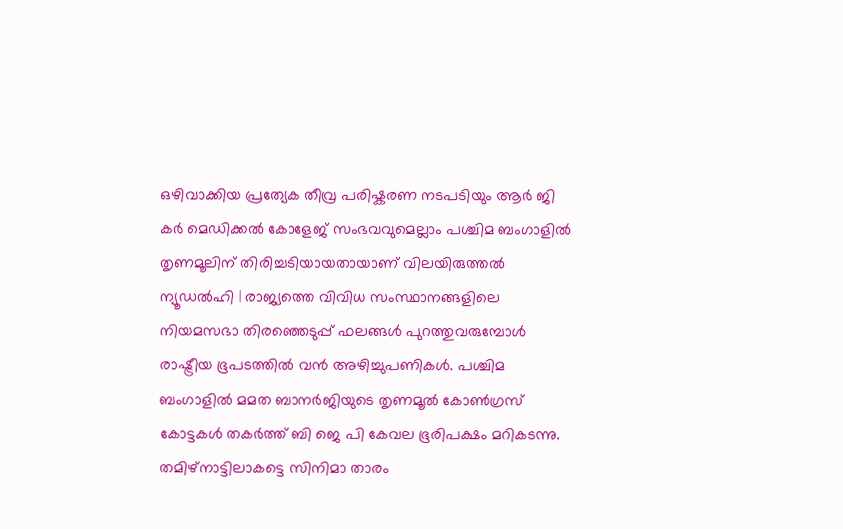ഒഴിവാക്കിയ പ്രത്യേക തീവ്ര പരിഷ്കരണ നടപടിയും ആർ ജി കർ മെഡിക്കൽ കോളേജ് സംഭവവുമെല്ലാം പശ്ചിമ ബംഗാളിൽ തൃണമൂലിന് തിരിച്ചടിയായതായാണ് വിലയിരുത്തൽ
ന്യൂഡൽഹി | രാജ്യത്തെ വിവിധ സംസ്ഥാനങ്ങളിലെ നിയമസഭാ തിരഞ്ഞെടുപ്പ് ഫലങ്ങൾ പുറത്തുവരുമ്പോൾ രാഷ്ട്രീയ ഭൂപടത്തിൽ വൻ അഴിച്ചുപണികൾ. പശ്ചിമ ബംഗാളിൽ മമത ബാനർജിയുടെ തൃണമൂൽ കോൺഗ്രസ് കോട്ടകൾ തകർത്ത് ബി ജെ പി കേവല ഭൂരിപക്ഷം മറികടന്നു. തമിഴ്നാട്ടിലാകട്ടെ സിനിമാ താരം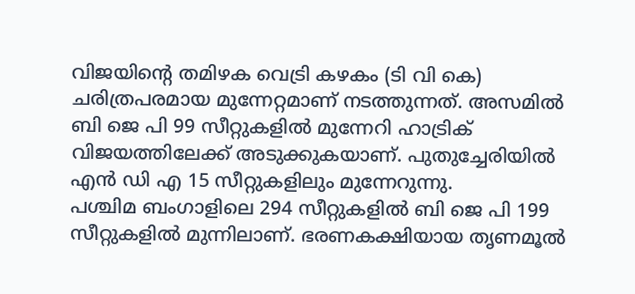വിജയിന്റെ തമിഴക വെട്രി കഴകം (ടി വി കെ) ചരിത്രപരമായ മുന്നേറ്റമാണ് നടത്തുന്നത്. അസമിൽ ബി ജെ പി 99 സീറ്റുകളിൽ മുന്നേറി ഹാട്രിക് വിജയത്തിലേക്ക് അടുക്കുകയാണ്. പുതുച്ചേരിയിൽ എൻ ഡി എ 15 സീറ്റുകളിലും മുന്നേറുന്നു.
പശ്ചിമ ബംഗാളിലെ 294 സീറ്റുകളിൽ ബി ജെ പി 199 സീറ്റുകളിൽ മുന്നിലാണ്. ഭരണകക്ഷിയായ തൃണമൂൽ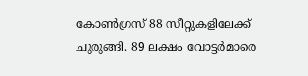കോൺഗ്രസ് 88 സീറ്റുകളിലേക്ക് ചുരുങ്ങി. 89 ലക്ഷം വോട്ടർമാരെ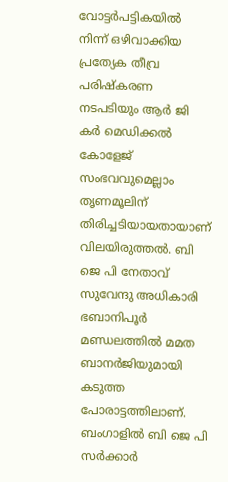വോട്ടർപട്ടികയിൽ നിന്ന് ഒഴിവാക്കിയ പ്രത്യേക തീവ്ര പരിഷ്കരണ നടപടിയും ആർ ജി കർ മെഡിക്കൽ കോളേജ് സംഭവവുമെല്ലാം തൃണമൂലിന് തിരിച്ചടിയായതായാണ് വിലയിരുത്തൽ. ബി ജെ പി നേതാവ് സുവേന്ദു അധികാരി ഭബാനിപൂർ മണ്ഡലത്തിൽ മമത ബാനർജിയുമായി കടുത്ത പോരാട്ടത്തിലാണ്. ബംഗാളിൽ ബി ജെ പി സർക്കാർ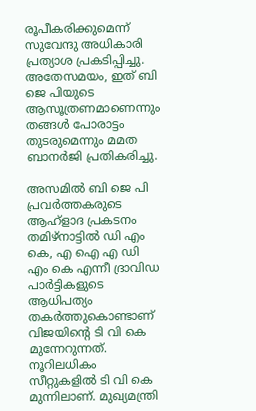രൂപീകരിക്കുമെന്ന് സുവേന്ദു അധികാരി പ്രത്യാശ പ്രകടിപ്പിച്ചു. അതേസമയം, ഇത് ബി ജെ പിയുടെ ആസൂത്രണമാണെന്നും തങ്ങൾ പോരാട്ടം തുടരുമെന്നും മമത ബാനർജി പ്രതികരിച്ചു.

അസമിൽ ബി ജെ പി പ്രവർത്തകരുടെ ആഹ്ളാദ പ്രകടനം
തമിഴ്നാട്ടിൽ ഡി എം കെ, എ ഐ എ ഡി എം കെ എന്നീ ദ്രാവിഡ പാർട്ടികളുടെ ആധിപത്യം തകർത്തുകൊണ്ടാണ് വിജയിന്റെ ടി വി കെ മുന്നേറുന്നത്. നൂറിലധികം സീറ്റുകളിൽ ടി വി കെ മുന്നിലാണ്. മുഖ്യമന്ത്രി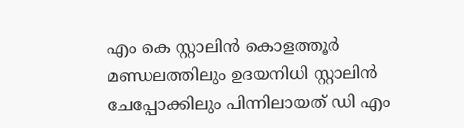എം കെ സ്റ്റാലിൻ കൊളത്തൂർ മണ്ഡലത്തിലും ഉദയനിധി സ്റ്റാലിൻ ചേപ്പോക്കിലും പിന്നിലായത് ഡി എം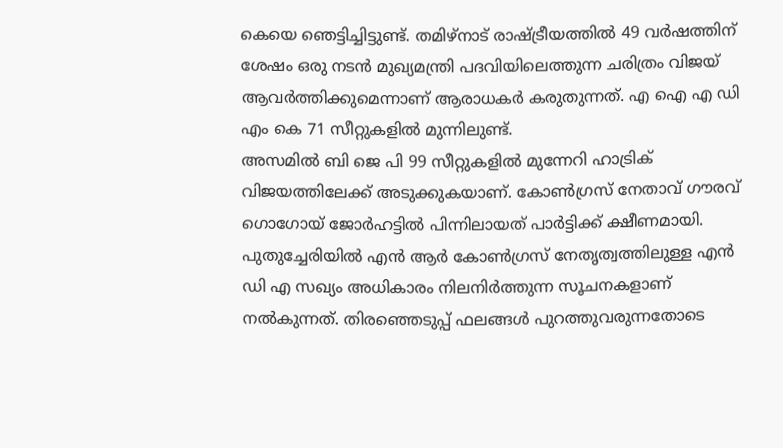കെയെ ഞെട്ടിച്ചിട്ടുണ്ട്. തമിഴ്നാട് രാഷ്ട്രീയത്തിൽ 49 വർഷത്തിന് ശേഷം ഒരു നടൻ മുഖ്യമന്ത്രി പദവിയിലെത്തുന്ന ചരിത്രം വിജയ് ആവർത്തിക്കുമെന്നാണ് ആരാധകർ കരുതുന്നത്. എ ഐ എ ഡി എം കെ 71 സീറ്റുകളിൽ മുന്നിലുണ്ട്.
അസമിൽ ബി ജെ പി 99 സീറ്റുകളിൽ മുന്നേറി ഹാട്രിക് വിജയത്തിലേക്ക് അടുക്കുകയാണ്. കോൺഗ്രസ് നേതാവ് ഗൗരവ് ഗൊഗോയ് ജോർഹട്ടിൽ പിന്നിലായത് പാർട്ടിക്ക് ക്ഷീണമായി. പുതുച്ചേരിയിൽ എൻ ആർ കോൺഗ്രസ് നേതൃത്വത്തിലുള്ള എൻ ഡി എ സഖ്യം അധികാരം നിലനിർത്തുന്ന സൂചനകളാണ് നൽകുന്നത്. തിരഞ്ഞെടുപ്പ് ഫലങ്ങൾ പുറത്തുവരുന്നതോടെ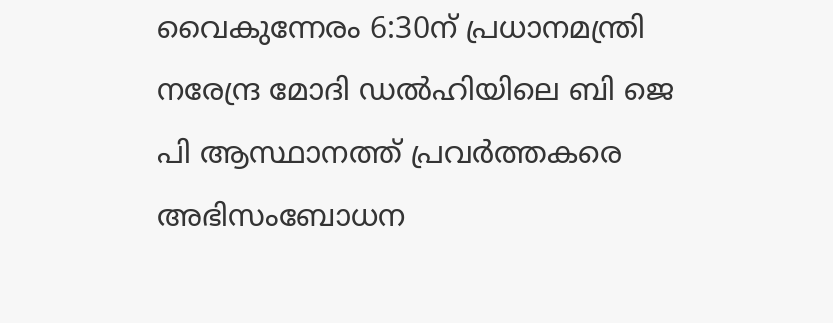വൈകുന്നേരം 6:30ന് പ്രധാനമന്ത്രി നരേന്ദ്ര മോദി ഡൽഹിയിലെ ബി ജെ പി ആസ്ഥാനത്ത് പ്രവർത്തകരെ അഭിസംബോധന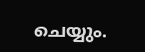ചെയ്യും.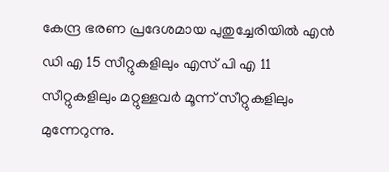കേന്ദ്ര ഭരണ പ്രദേശമായ പുതുച്ചേരിയിൽ എൻ ഡി എ 15 സീറ്റുകളിലും എസ് പി എ 11 സീറ്റുകളിലും മറ്റുള്ളവർ മൂന്ന് സീറ്റുകളിലും മുന്നേറുന്നു.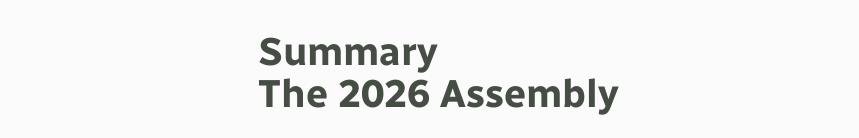Summary
The 2026 Assembly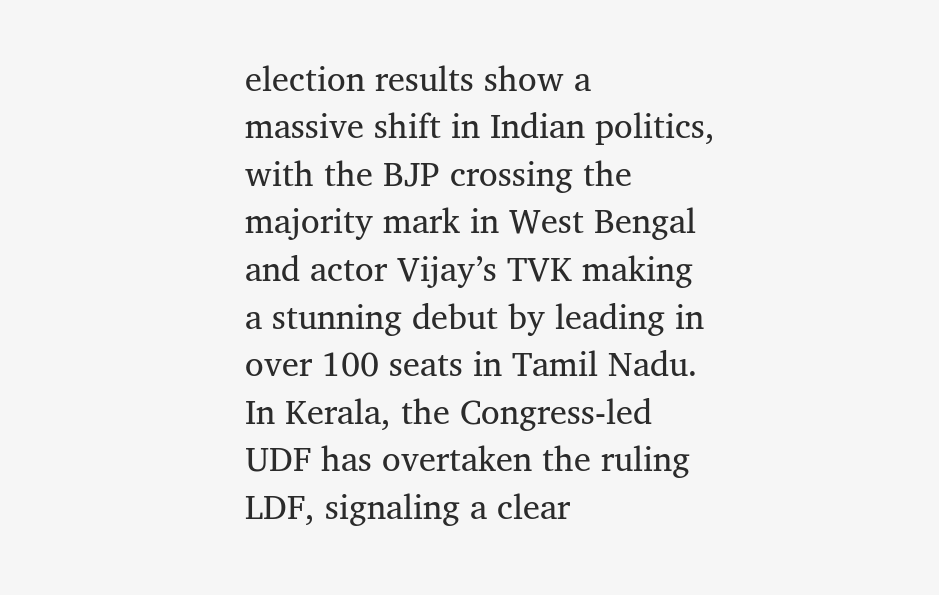election results show a massive shift in Indian politics, with the BJP crossing the majority mark in West Bengal and actor Vijay’s TVK making a stunning debut by leading in over 100 seats in Tamil Nadu. In Kerala, the Congress-led UDF has overtaken the ruling LDF, signaling a clear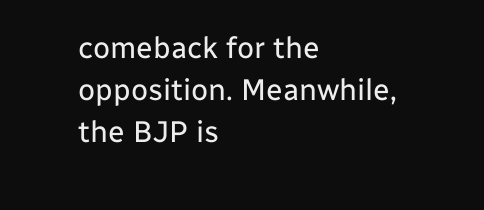comeback for the opposition. Meanwhile, the BJP is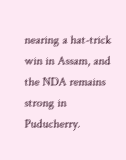nearing a hat-trick win in Assam, and the NDA remains strong in Puducherry.